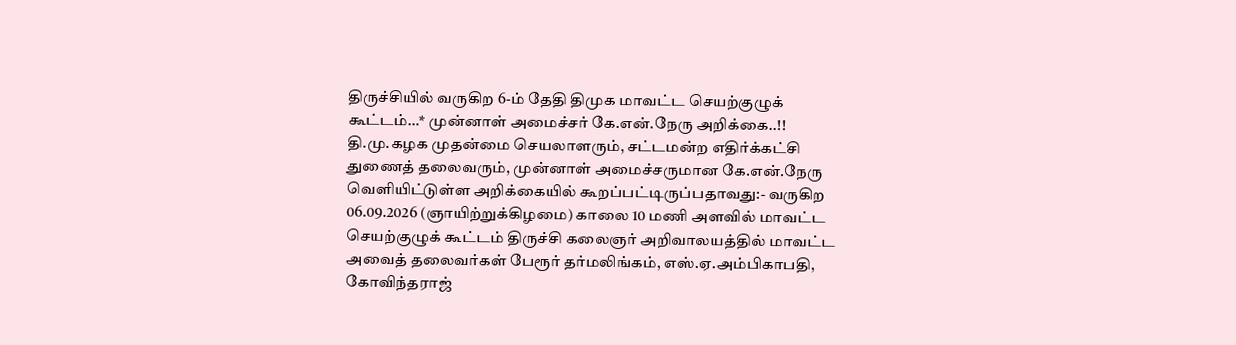திருச்சியில் வருகிற 6-ம் தேதி திமுக மாவட்ட செயற்குழுக் கூட்டம்…* முன்னாள் அமைச்சர் கே.என்.நேரு அறிக்கை..!!
தி.மு.கழக முதன்மை செயலாளரும், சட்டமன்ற எதிர்க்கட்சி துணைத் தலைவரும், முன்னாள் அமைச்சருமான கே.என்.நேரு வெளியிட்டுள்ள அறிக்கையில் கூறப்பட்டிருப்பதாவது:- வருகிற 06.09.2026 (ஞாயிற்றுக்கிழமை) காலை 10 மணி அளவில் மாவட்ட செயற்குழுக் கூட்டம் திருச்சி கலைஞர் அறிவாலயத்தில் மாவட்ட அவைத் தலைவர்கள் பேரூர் தர்மலிங்கம், எஸ்.ஏ.அம்பிகாபதி, கோவிந்தராஜ்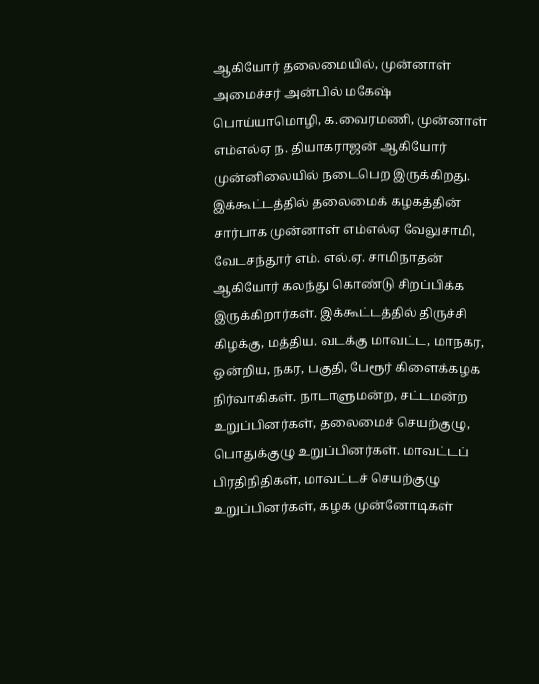ஆகியோர் தலைமையில், முன்னாள் அமைச்சர் அன்பில் மகேஷ் பொய்யாமொழி, க.வைரமணி, முன்னாள் எம்எல்ஏ ந. தியாகராஜன் ஆகியோர் முன்னிலையில் நடைபெற இருக்கிறது. இக்கூட்டத்தில் தலைமைக் கழகத்தின் சார்பாக முன்னாள் எம்எல்ஏ வேலுசாமி, வேடசந்தூர் எம். எல்.ஏ. சாமிநாதன் ஆகியோர் கலந்து கொண்டு சிறப்பிக்க இருக்கிறார்கள். இக்கூட்டத்தில் திருச்சி கிழக்கு, மத்திய. வடக்கு மாவட்ட, மாநகர, ஒன்றிய, நகர, பகுதி, பேரூர் கிளைக்கழக நிர்வாகிகள். நாடாளுமன்ற, சட்டமன்ற உறுப்பினர்கள், தலைமைச் செயற்குழு, பொதுக்குழு உறுப்பினர்கள். மாவட்டப் பிரதிநிதிகள், மாவட்டச் செயற்குழு உறுப்பினர்கள், கழக முன்னோடிகள்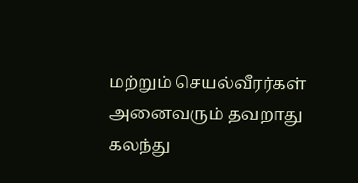மற்றும் செயல்வீரர்கள் அனைவரும் தவறாது கலந்து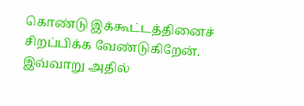கொண்டு இக்கூட்டத்தினைச் சிறப்பிக்க வேண்டுகிறேன். இவ்வாறு அதில்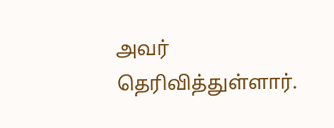அவர் தெரிவித்துள்ளார்.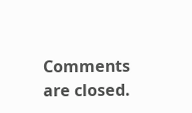Comments are closed.